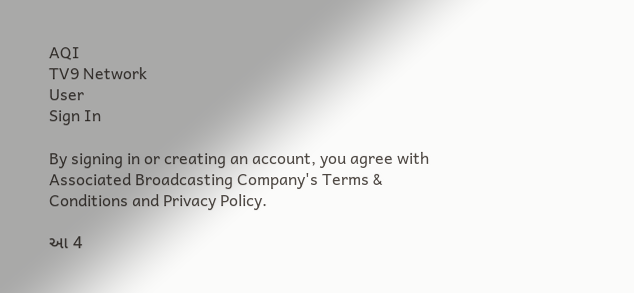AQI
TV9 Network
User
Sign In

By signing in or creating an account, you agree with Associated Broadcasting Company's Terms & Conditions and Privacy Policy.

આ 4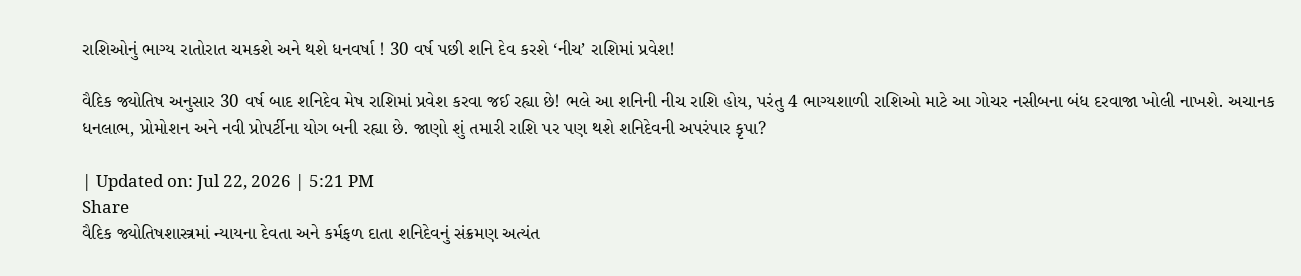રાશિઓનું ભાગ્ય રાતોરાત ચમકશે અને થશે ધનવર્ષા ! 30 વર્ષ પછી શનિ દેવ કરશે ‘નીચ’ રાશિમાં પ્રવેશ!

વૈદિક જ્યોતિષ અનુસાર 30 વર્ષ બાદ શનિદેવ મેષ રાશિમાં પ્રવેશ કરવા જઈ રહ્યા છે! ભલે આ શનિની નીચ રાશિ હોય, પરંતુ 4 ભાગ્યશાળી રાશિઓ માટે આ ગોચર નસીબના બંધ દરવાજા ખોલી નાખશે. અચાનક ધનલાભ, પ્રોમોશન અને નવી પ્રોપર્ટીના યોગ બની રહ્યા છે. જાણો શું તમારી રાશિ પર પણ થશે શનિદેવની અપરંપાર કૃપા?

| Updated on: Jul 22, 2026 | 5:21 PM
Share
વૈદિક જ્યોતિષશાસ્ત્રમાં ન્યાયના દેવતા અને કર્મફળ દાતા શનિદેવનું સંક્રમણ અત્યંત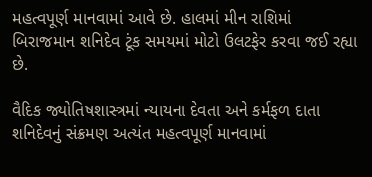મહત્વપૂર્ણ માનવામાં આવે છે. હાલમાં મીન રાશિમાં બિરાજમાન શનિદેવ ટૂંક સમયમાં મોટો ઉલટફેર કરવા જઈ રહ્યા છે.

વૈદિક જ્યોતિષશાસ્ત્રમાં ન્યાયના દેવતા અને કર્મફળ દાતા શનિદેવનું સંક્રમણ અત્યંત મહત્વપૂર્ણ માનવામાં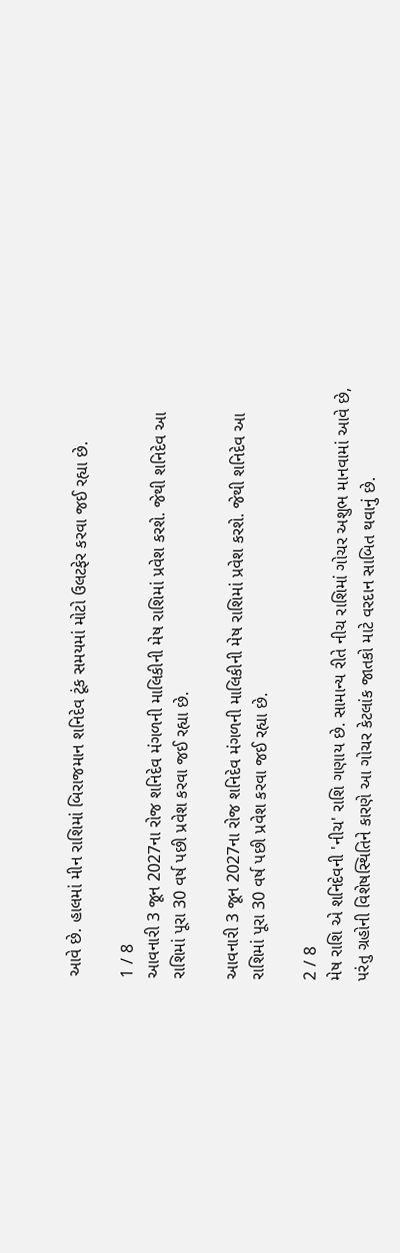આવે છે. હાલમાં મીન રાશિમાં બિરાજમાન શનિદેવ ટૂંક સમયમાં મોટો ઉલટફેર કરવા જઈ રહ્યા છે.

1 / 8
આવનારી 3 જૂન 2027ના રોજ શનિદેવ મંગળની માલિકીની મેષ રાશિમાં પ્રવેશ કરશે. જેથી શનિદેવ આ રાશિમાં પૂરા 30 વર્ષ પછી પ્રવેશ કરવા જઈ રહ્યા છે.

આવનારી 3 જૂન 2027ના રોજ શનિદેવ મંગળની માલિકીની મેષ રાશિમાં પ્રવેશ કરશે. જેથી શનિદેવ આ રાશિમાં પૂરા 30 વર્ષ પછી પ્રવેશ કરવા જઈ રહ્યા છે.

2 / 8
મેષ રાશિ એ શનિદેવની 'નીચ' રાશિ ગણાય છે. સામાન્ય રીતે નીચ રાશિમાં ગોચર અશુભ માનવામાં આવે છે, પરંતુ ગ્રહોની વિશેષસ્થિતિને કારણે આ ગોચર કેટલાંક જાતકો માટે વરદાન સાબિત થવાનું છે.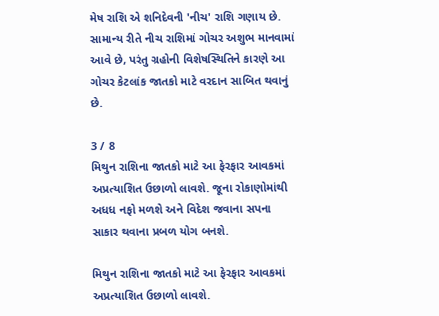મેષ રાશિ એ શનિદેવની 'નીચ' રાશિ ગણાય છે. સામાન્ય રીતે નીચ રાશિમાં ગોચર અશુભ માનવામાં આવે છે, પરંતુ ગ્રહોની વિશેષસ્થિતિને કારણે આ ગોચર કેટલાંક જાતકો માટે વરદાન સાબિત થવાનું છે.

3 / 8
મિથુન રાશિના જાતકો માટે આ ફેરફાર આવકમાં અપ્રત્યાશિત ઉછાળો લાવશે. જૂના રોકાણોમાંથી અધધ નફો મળશે અને વિદેશ જવાના સપના સાકાર થવાના પ્રબળ યોગ બનશે.

મિથુન રાશિના જાતકો માટે આ ફેરફાર આવકમાં અપ્રત્યાશિત ઉછાળો લાવશે.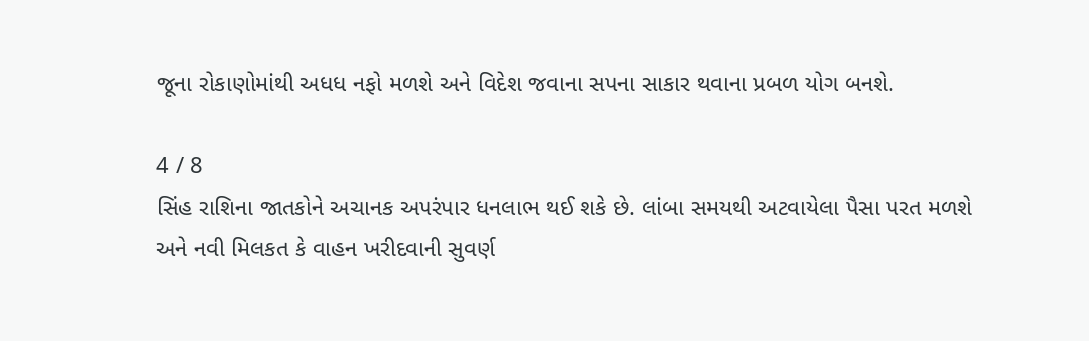જૂના રોકાણોમાંથી અધધ નફો મળશે અને વિદેશ જવાના સપના સાકાર થવાના પ્રબળ યોગ બનશે.

4 / 8
સિંહ રાશિના જાતકોને અચાનક અપરંપાર ધનલાભ થઈ શકે છે. લાંબા સમયથી અટવાયેલા પૈસા પરત મળશે અને નવી મિલકત કે વાહન ખરીદવાની સુવર્ણ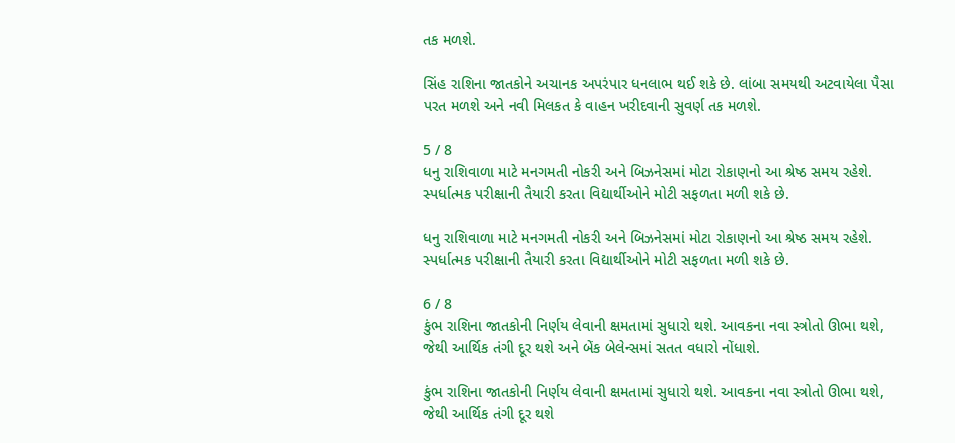તક મળશે.

સિંહ રાશિના જાતકોને અચાનક અપરંપાર ધનલાભ થઈ શકે છે. લાંબા સમયથી અટવાયેલા પૈસા પરત મળશે અને નવી મિલકત કે વાહન ખરીદવાની સુવર્ણ તક મળશે.

5 / 8
ધનુ રાશિવાળા માટે મનગમતી નોકરી અને બિઝનેસમાં મોટા રોકાણનો આ શ્રેષ્ઠ સમય રહેશે. સ્પર્ધાત્મક પરીક્ષાની તૈયારી કરતા વિદ્યાર્થીઓને મોટી સફળતા મળી શકે છે.

ધનુ રાશિવાળા માટે મનગમતી નોકરી અને બિઝનેસમાં મોટા રોકાણનો આ શ્રેષ્ઠ સમય રહેશે. સ્પર્ધાત્મક પરીક્ષાની તૈયારી કરતા વિદ્યાર્થીઓને મોટી સફળતા મળી શકે છે.

6 / 8
કુંભ રાશિના જાતકોની નિર્ણય લેવાની ક્ષમતામાં સુધારો થશે. આવકના નવા સ્ત્રોતો ઊભા થશે, જેથી આર્થિક તંગી દૂર થશે અને બેંક બેલેન્સમાં સતત વધારો નોંધાશે.

કુંભ રાશિના જાતકોની નિર્ણય લેવાની ક્ષમતામાં સુધારો થશે. આવકના નવા સ્ત્રોતો ઊભા થશે, જેથી આર્થિક તંગી દૂર થશે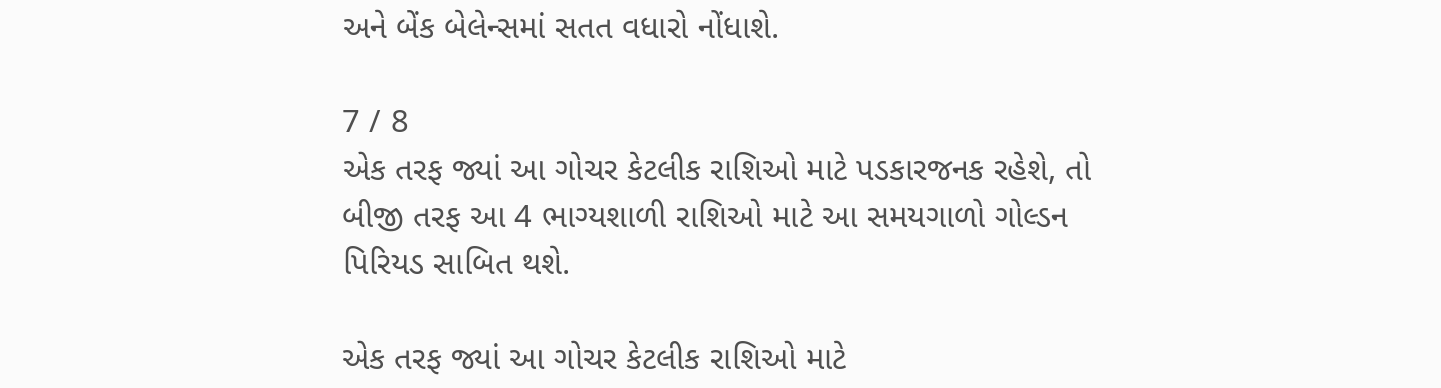અને બેંક બેલેન્સમાં સતત વધારો નોંધાશે.

7 / 8
એક તરફ જ્યાં આ ગોચર કેટલીક રાશિઓ માટે પડકારજનક રહેશે, તો બીજી તરફ આ 4 ભાગ્યશાળી રાશિઓ માટે આ સમયગાળો ગોલ્ડન પિરિયડ સાબિત થશે.

એક તરફ જ્યાં આ ગોચર કેટલીક રાશિઓ માટે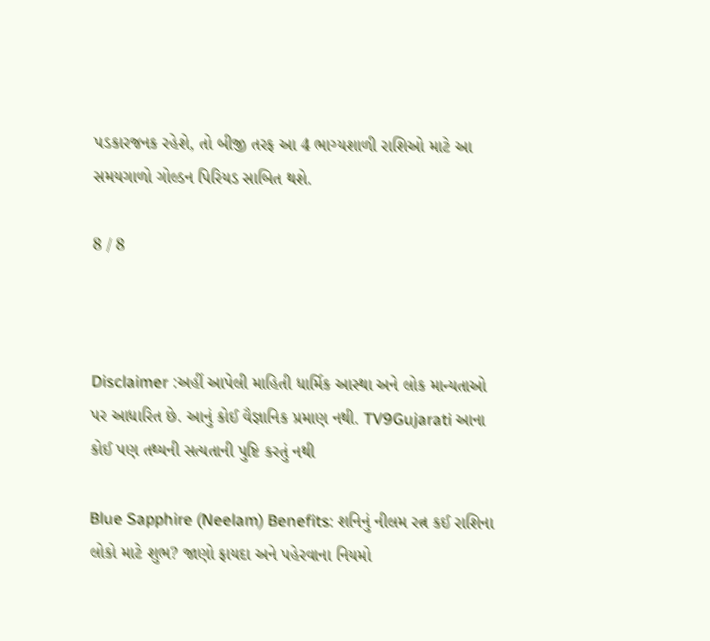પડકારજનક રહેશે, તો બીજી તરફ આ 4 ભાગ્યશાળી રાશિઓ માટે આ સમયગાળો ગોલ્ડન પિરિયડ સાબિત થશે.

8 / 8



Disclaimer :અહીં આપેલી માહિતી ધાર્મિક આસ્થા અને લોક માન્યતાઓ પર આધારિત છે. આનું કોઈ વૈજ્ઞાનિક પ્રમાણ નથી. TV9Gujarati આના કોઈ પણ તથ્યની સત્યતાની પુષ્ટિ કરતું નથી

Blue Sapphire (Neelam) Benefits: શનિનું નીલમ રત્ન કઈ રાશિના લોકો માટે શુભ? જાણો ફાયદા અને પહેરવાના નિયમો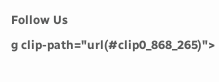Follow Us
g clip-path="url(#clip0_868_265)">